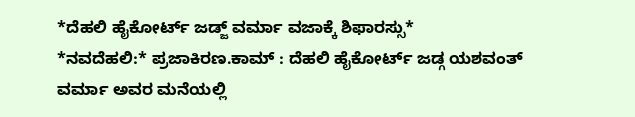*ದೆಹಲಿ ಹೈಕೋರ್ಟ್ ಜಡ್ಜ್ ವರ್ಮಾ ವಜಾಕ್ಕೆ ಶಿಫಾರಸ್ಸು*
*ನವದೆಹಲಿ:* ಪ್ರಜಾಕಿರಣ.ಕಾಮ್ : ದೆಹಲಿ ಹೈಕೋರ್ಟ್ ಜಡ್ಗ ಯಶವಂತ್ ವರ್ಮಾ ಅವರ ಮನೆಯಲ್ಲಿ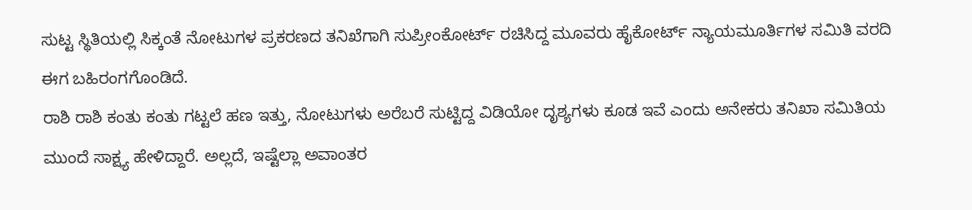ಸುಟ್ಟ ಸ್ಥಿತಿಯಲ್ಲಿ ಸಿಕ್ಕಂತೆ ನೋಟುಗಳ ಪ್ರಕರಣದ ತನಿಖೆಗಾಗಿ ಸುಪ್ರೀಂಕೋರ್ಟ್ ರಚಿಸಿದ್ದ ಮೂವರು ಹೈಕೋರ್ಟ್ ನ್ಯಾಯಮೂರ್ತಿಗಳ ಸಮಿತಿ ವರದಿ ಈಗ ಬಹಿರಂಗಗೊಂಡಿದೆ.
ರಾಶಿ ರಾಶಿ ಕಂತು ಕಂತು ಗಟ್ಟಲೆ ಹಣ ಇತ್ತು, ನೋಟುಗಳು ಅರೆಬರೆ ಸುಟ್ಟಿದ್ದ ವಿಡಿಯೋ ದೃಶ್ಯಗಳು ಕೂಡ ಇವೆ ಎಂದು ಅನೇಕರು ತನಿಖಾ ಸಮಿತಿಯ ಮುಂದೆ ಸಾಕ್ಷ್ಯ ಹೇಳಿದ್ದಾರೆ. ಅಲ್ಲದೆ, ಇಷ್ಟೆಲ್ಲಾ ಅವಾಂತರ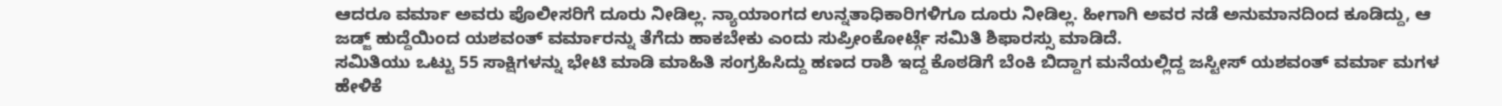ಆದರೂ ವರ್ಮಾ ಅವರು ಪೊಲೀಸರಿಗೆ ದೂರು ನೀಡಿಲ್ಲ. ನ್ಯಾಯಾಂಗದ ಉನ್ನತಾಧಿಕಾರಿಗಳಿಗೂ ದೂರು ನೀಡಿಲ್ಲ. ಹೀಗಾಗಿ ಅವರ ನಡೆ ಅನುಮಾನದಿಂದ ಕೂಡಿದ್ದು, ಆ ಜಡ್ಜ್ ಹುದ್ದೆಯಿಂದ ಯಶವಂತ್ ವರ್ಮಾರನ್ನು ತೆಗೆದು ಹಾಕಬೇಕು ಎಂದು ಸುಪ್ರೀಂಕೋರ್ಟ್ಗೆ ಸಮಿತಿ ಶಿಫಾರಸ್ಸು ಮಾಡಿದೆ.
ಸಮಿತಿಯು ಒಟ್ಟು 55 ಸಾಕ್ಷಿಗಳನ್ನು ಭೇಟಿ ಮಾಡಿ ಮಾಹಿತಿ ಸಂಗ್ರಹಿಸಿದ್ದು ಹಣದ ರಾಶಿ ಇದ್ದ ಕೊಠಡಿಗೆ ಬೆಂಕಿ ಬಿದ್ದಾಗ ಮನೆಯಲ್ಲಿದ್ದ ಜಸ್ಟೀಸ್ ಯಶವಂತ್ ವರ್ಮಾ ಮಗಳ ಹೇಳಿಕೆ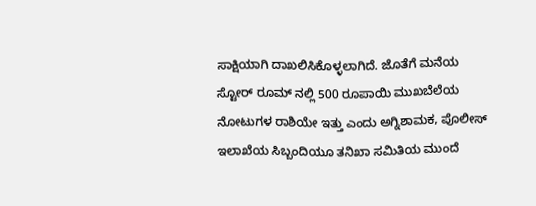ಸಾಕ್ಷಿಯಾಗಿ ದಾಖಲಿಸಿಕೊಳ್ಳಲಾಗಿದೆ. ಜೊತೆಗೆ ಮನೆಯ ಸ್ಟೋರ್ ರೂಮ್ ನಲ್ಲಿ 500 ರೂಪಾಯಿ ಮುಖಬೆಲೆಯ ನೋಟುಗಳ ರಾಶಿಯೇ ಇತ್ತು ಎಂದು ಅಗ್ನಿಶಾಮಕ, ಪೊಲೀಸ್ ಇಲಾಖೆಯ ಸಿಬ್ಬಂದಿಯೂ ತನಿಖಾ ಸಮಿತಿಯ ಮುಂದೆ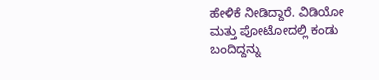ಹೇಳಿಕೆ ನೀಡಿದ್ದಾರೆ. ವಿಡಿಯೋ ಮತ್ತು ಪೋಟೋದಲ್ಲಿ ಕಂಡು ಬಂದಿದ್ದನ್ನು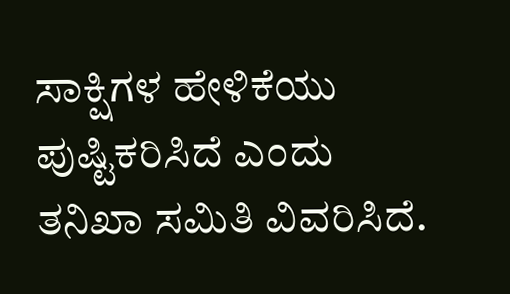ಸಾಕ್ಷಿಗಳ ಹೇಳಿಕೆಯು ಪುಷ್ಟಿಕರಿಸಿದೆ ಎಂದು ತನಿಖಾ ಸಮಿತಿ ವಿವರಿಸಿದೆ.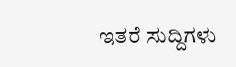ಇತರೆ ಸುದ್ದಿಗಳು